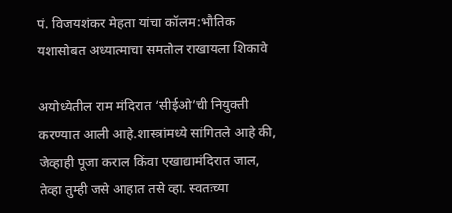पं. विजयशंकर मेहता यांचा कॉलम:भौतिक यशासोबत अध्यात्माचा समतोल राखायला शिकावे

अयोध्येतील राम मंदिरात ‘सीईओ’ची नियुक्ती करण्यात आली आहे.शास्त्रांमध्ये सांगितले आहे की, जेव्हाही पूजा कराल किंवा एखाद्यामंदिरात जाल, तेव्हा तुम्ही जसे आहात तसे व्हा. स्वतःच्या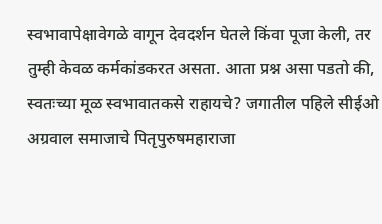स्वभावापेक्षावेगळे वागून देवदर्शन घेतले किंवा पूजा केली, तर तुम्ही केवळ कर्मकांडकरत असता. आता प्रश्न असा पडतो की, स्वतःच्या मूळ स्वभावातकसे राहायचे? जगातील पहिले सीईओ अग्रवाल समाजाचे पितृपुरुषमहाराजा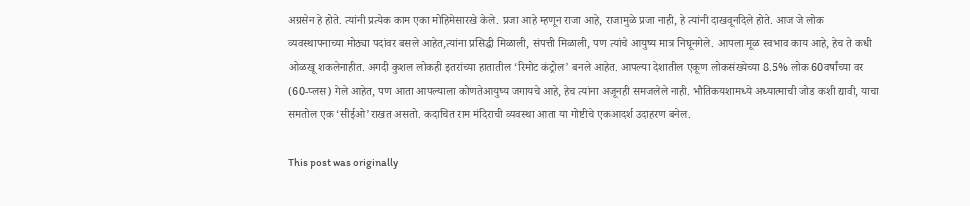अग्रसेन हे होते. त्यांनी प्रत्येक काम एका मोहिमेसारखे केले. प्रजा आहे म्हणून राजा आहे, राजामुळे प्रजा नाही, हे त्यांनी दाखवूनदिले होते. आज जे लोक व्यवस्थापनाच्या मोठ्या पदांवर बसले आहेत,त्यांना प्रसिद्धी मिळाली, संपत्ती मिळाली, पण त्यांचे आयुष्य मात्र निघूनगेले. आपला मूळ स्वभाव काय आहे, हेच ते कधी ओळखू शकलेनाहीत. अगदी कुशल लोकही इतरांच्या हातातील ‘रिमोट कंट्रोल’ बनले आहेत. आपल्या देशातील एकूण लोकसंख्येच्या 8.5% लोक 60वर्षांच्या वर (60-प्लस) गेले आहेत, पण आता आपल्याला कोणतेआयुष्य जगायचे आहे, हेच त्यांना अजूनही समजलेले नाही. भौतिकयशामध्ये अध्यात्माची जोड कशी द्यावी, याचा समतोल एक ‘सीईओ’राखत असतो. कदाचित राम मंदिराची व्यवस्था आता या गोष्टीचे एकआदर्श उदाहरण बनेल.

This post was originally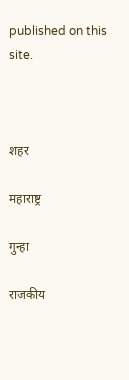published on this site.



शहर

महाराष्ट्र

गुन्हा

राजकीय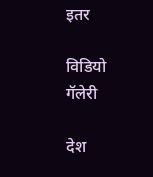इतर

विडियो गॅलेरी

देश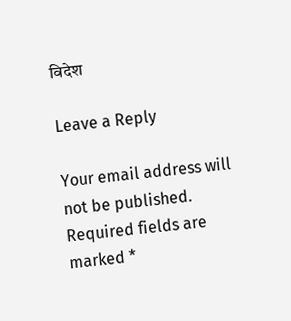विदेश

Leave a Reply

Your email address will not be published. Required fields are marked *